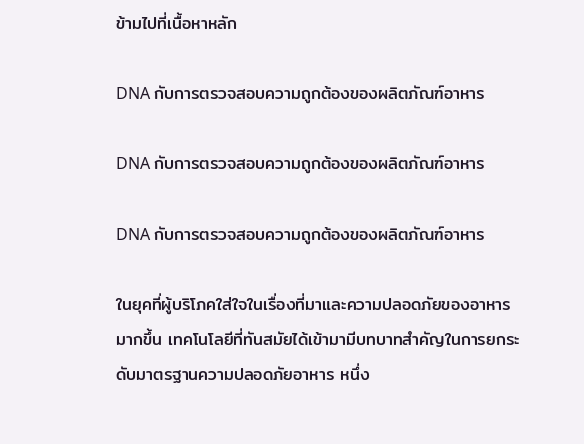ข้ามไปที่เนื้อหาหลัก

DNA กับการตรวจสอบความถูกต้องของผลิตภัณฑ์อาหาร

DNA กับการตรวจสอบความถูกต้องของผลิตภัณฑ์อาหาร

DNA กับการตรวจสอบความถูกต้องของผลิตภัณฑ์อาหาร

ในยุคที่ผู้บริโภคใส่ใจในเรื่องที่มาและความปลอดภัยของอาหารมากขึ้น เทคโนโลยีที่ทันสมัยได้เข้ามามีบทบาทสำคัญในการยกระดับมาตรฐานความปลอดภัยอาหาร หนึ่ง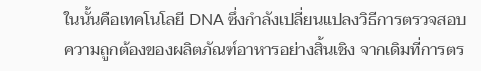ในนั้นคือเทคโนโลยี DNA ซึ่งกำลังเปลี่ยนแปลงวิธีการตรวจสอบความถูกต้องของผลิตภัณฑ์อาหารอย่างสิ้นเชิง จากเดิมที่การตร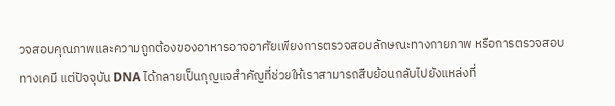วจสอบคุณภาพและความถูกต้องของอาหารอาจอาศัยเพียงการตรวจสอบลักษณะทางกายภาพ หรือการตรวจสอบทางเคมี แต่ปัจจุบัน DNA ได้กลายเป็นกุญแจสำคัญที่ช่วยให้เราสามารถสืบย้อนกลับไปยังแหล่งที่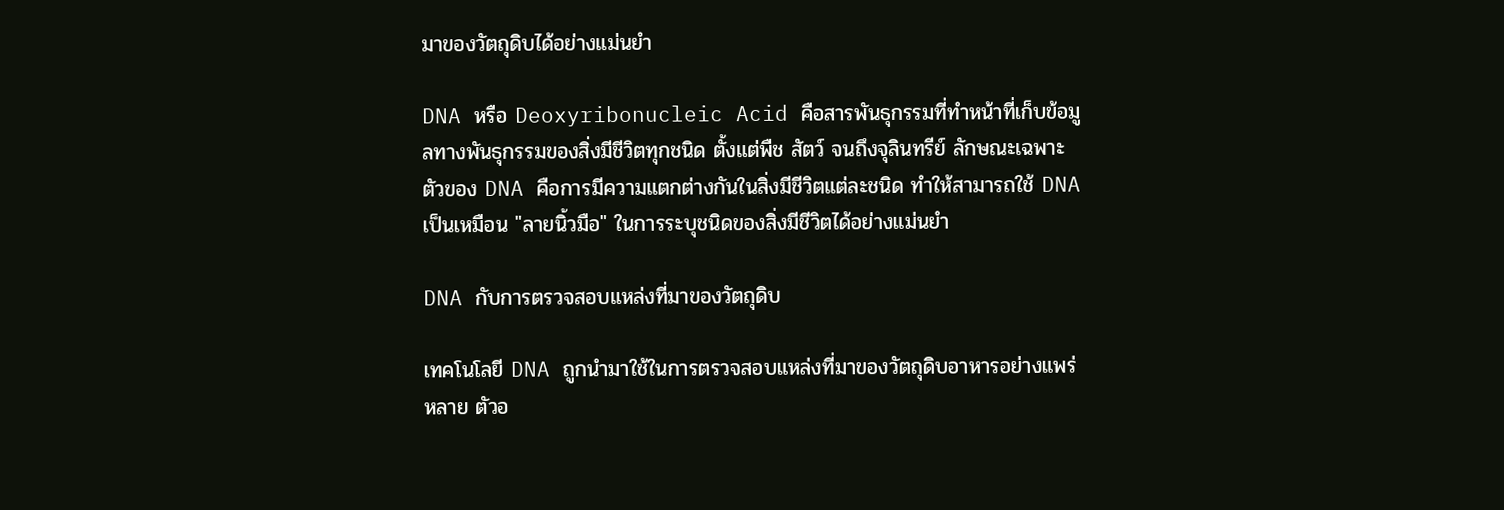มาของวัตถุดิบได้อย่างแม่นยำ

DNA หรือ Deoxyribonucleic Acid คือสารพันธุกรรมที่ทำหน้าที่เก็บข้อมูลทางพันธุกรรมของสิ่งมีชีวิตทุกชนิด ตั้งแต่พืช สัตว์ จนถึงจุลินทรีย์ ลักษณะเฉพาะตัวของ DNA คือการมีความแตกต่างกันในสิ่งมีชีวิตแต่ละชนิด ทำให้สามารถใช้ DNA เป็นเหมือน "ลายนิ้วมือ" ในการระบุชนิดของสิ่งมีชีวิตได้อย่างแม่นยำ

DNA กับการตรวจสอบแหล่งที่มาของวัตถุดิบ

เทคโนโลยี DNA ถูกนำมาใช้ในการตรวจสอบแหล่งที่มาของวัตถุดิบอาหารอย่างแพร่หลาย ตัวอ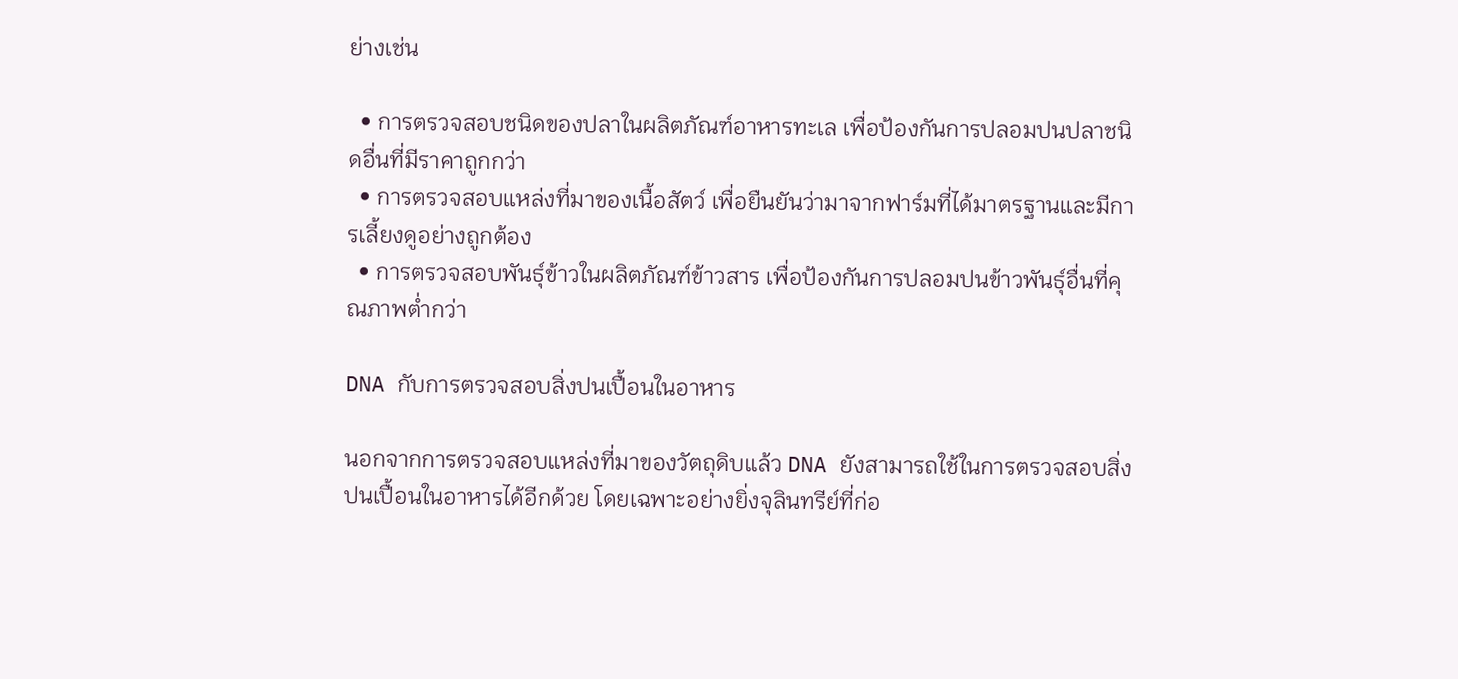ย่างเช่น

  • การตรวจสอบชนิดของปลาในผลิตภัณฑ์อาหารทะเล เพื่อป้องกันการปลอมปนปลาชนิดอื่นที่มีราคาถูกกว่า
  • การตรวจสอบแหล่งที่มาของเนื้อสัตว์ เพื่อยืนยันว่ามาจากฟาร์มที่ได้มาตรฐานและมีการเลี้ยงดูอย่างถูกต้อง
  • การตรวจสอบพันธุ์ข้าวในผลิตภัณฑ์ข้าวสาร เพื่อป้องกันการปลอมปนข้าวพันธุ์อื่นที่คุณภาพต่ำกว่า

DNA กับการตรวจสอบสิ่งปนเปื้อนในอาหาร

นอกจากการตรวจสอบแหล่งที่มาของวัตถุดิบแล้ว DNA ยังสามารถใช้ในการตรวจสอบสิ่งปนเปื้อนในอาหารได้อีกด้วย โดยเฉพาะอย่างยิ่งจุลินทรีย์ที่ก่อ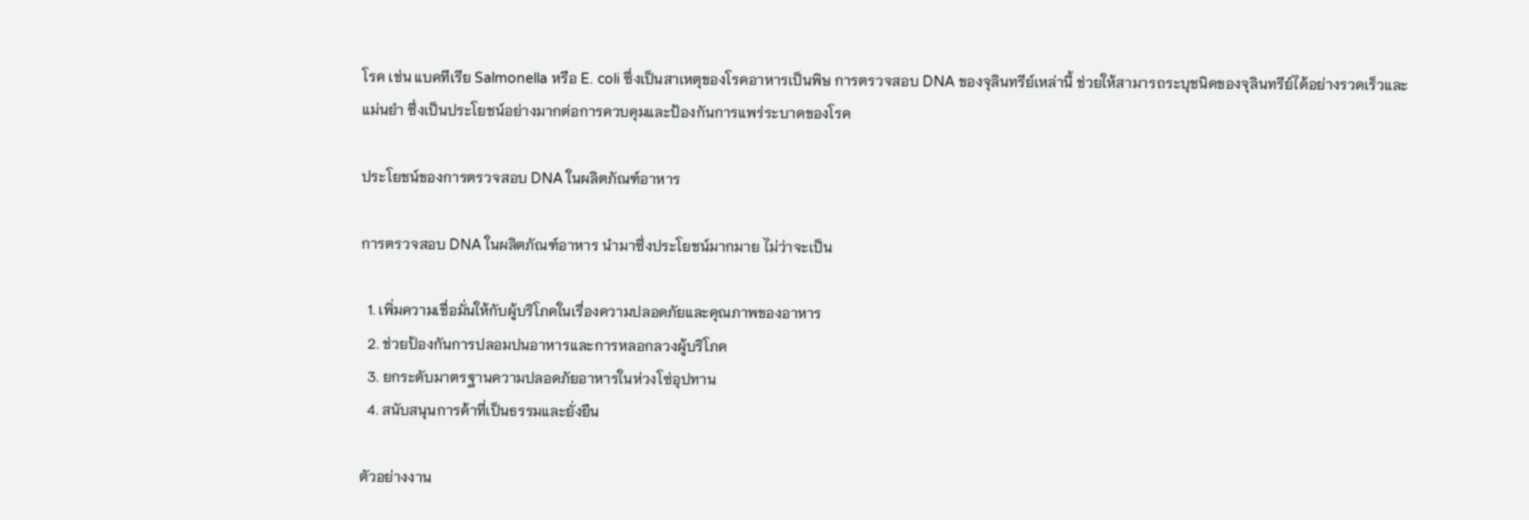โรค เช่น แบคทีเรีย Salmonella หรือ E. coli ซึ่งเป็นสาเหตุของโรคอาหารเป็นพิษ การตรวจสอบ DNA ของจุลินทรีย์เหล่านี้ ช่วยให้สามารถระบุชนิดของจุลินทรีย์ได้อย่างรวดเร็วและแม่นยำ ซึ่งเป็นประโยชน์อย่างมากต่อการควบคุมและป้องกันการแพร่ระบาดของโรค

ประโยชน์ของการตรวจสอบ DNA ในผลิตภัณฑ์อาหาร

การตรวจสอบ DNA ในผลิตภัณฑ์อาหาร นำมาซึ่งประโยชน์มากมาย ไม่ว่าจะเป็น

  1. เพิ่มความเชื่อมั่นให้กับผู้บริโภคในเรื่องความปลอดภัยและคุณภาพของอาหาร
  2. ช่วยป้องกันการปลอมปนอาหารและการหลอกลวงผู้บริโภค
  3. ยกระดับมาตรฐานความปลอดภัยอาหารในห่วงโซ่อุปทาน
  4. สนับสนุนการค้าที่เป็นธรรมและยั่งยืน

ตัวอย่างงาน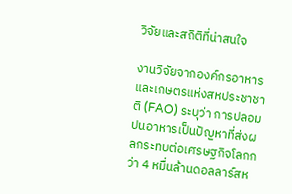วิจัยและสถิติที่น่าสนใจ

งานวิจัยจากองค์กรอาหารและเกษตรแห่งสหประชาชาติ (FAO) ระบุว่า การปลอมปนอาหารเป็นปัญหาที่ส่งผลกระทบต่อเศรษฐกิจโลกกว่า 4 หมื่นล้านดอลลาร์สห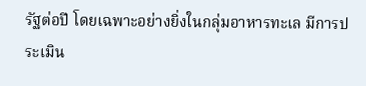รัฐต่อปี โดยเฉพาะอย่างยิ่งในกลุ่มอาหารทะเล มีการประเมิน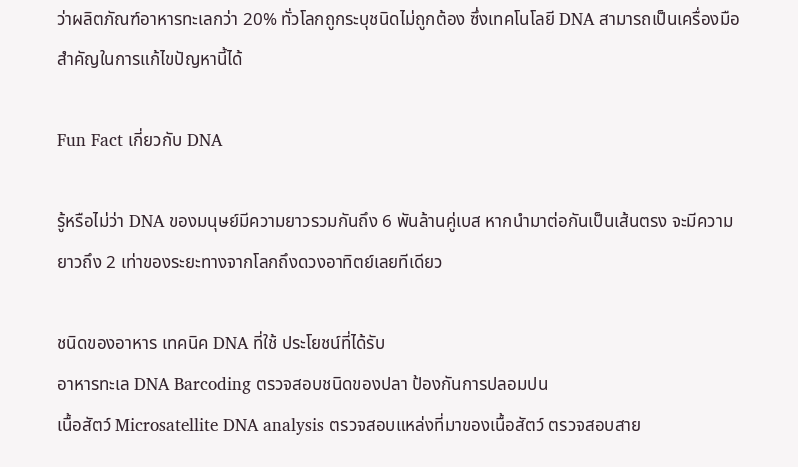ว่าผลิตภัณฑ์อาหารทะเลกว่า 20% ทั่วโลกถูกระบุชนิดไม่ถูกต้อง ซึ่งเทคโนโลยี DNA สามารถเป็นเครื่องมือสำคัญในการแก้ไขปัญหานี้ได้

Fun Fact เกี่ยวกับ DNA

รู้หรือไม่ว่า DNA ของมนุษย์มีความยาวรวมกันถึง 6 พันล้านคู่เบส หากนำมาต่อกันเป็นเส้นตรง จะมีความยาวถึง 2 เท่าของระยะทางจากโลกถึงดวงอาทิตย์เลยทีเดียว

ชนิดของอาหาร เทคนิค DNA ที่ใช้ ประโยชน์ที่ได้รับ
อาหารทะเล DNA Barcoding ตรวจสอบชนิดของปลา ป้องกันการปลอมปน
เนื้อสัตว์ Microsatellite DNA analysis ตรวจสอบแหล่งที่มาของเนื้อสัตว์ ตรวจสอบสาย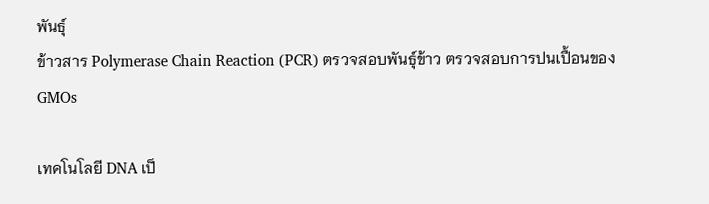พันธุ์
ข้าวสาร Polymerase Chain Reaction (PCR) ตรวจสอบพันธุ์ข้าว ตรวจสอบการปนเปื้อนของGMOs

เทคโนโลยี DNA เป็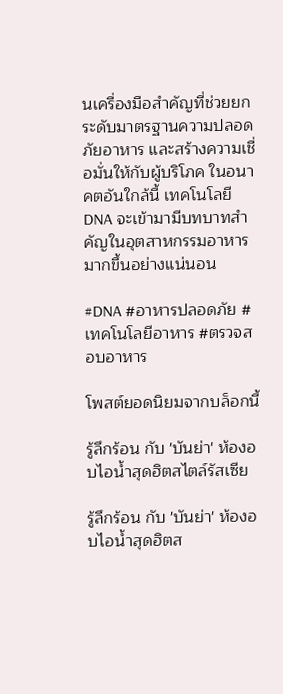นเครื่องมือสำคัญที่ช่วยยกระดับมาตรฐานความปลอดภัยอาหาร และสร้างความเชื่อมั่นให้กับผู้บริโภค ในอนาคตอันใกล้นี้ เทคโนโลยี DNA จะเข้ามามีบทบาทสำคัญในอุตสาหกรรมอาหารมากขึ้นอย่างแน่นอน

#DNA #อาหารปลอดภัย #เทคโนโลยีอาหาร #ตรวจสอบอาหาร

โพสต์ยอดนิยมจากบล็อกนี้

รู้ลึกร้อน กับ 'บันย่า' ห้องอบไอน้ำสุดฮิตสไตล์รัสเซีย

รู้ลึกร้อน กับ 'บันย่า' ห้องอบไอน้ำสุดฮิตส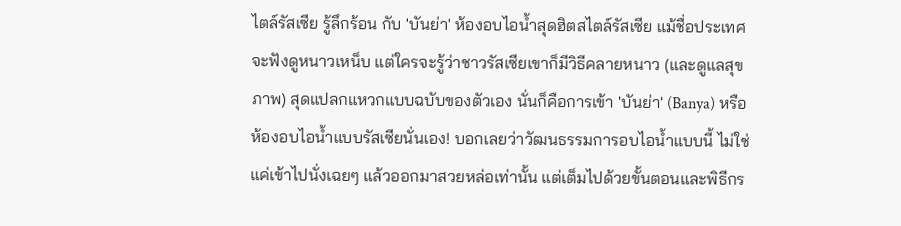ไตล์รัสเซีย รู้ลึกร้อน กับ 'บันย่า' ห้องอบไอน้ำสุดฮิตสไตล์รัสเซีย แม้ชื่อประเทศจะฟังดูหนาวเหน็บ แต่ใครจะรู้ว่าชาวรัสเซียเขาก็มีวิธีคลายหนาว (และดูแลสุขภาพ) สุดแปลกแหวกแบบฉบับของตัวเอง นั่นก็คือการเข้า 'บันย่า' (Banya) หรือห้องอบไอน้ำแบบรัสเซียนั่นเอง! บอกเลยว่าวัฒนธรรมการอบไอน้ำแบบนี้ ไม่ใช่แค่เข้าไปนั่งเฉยๆ แล้วออกมาสวยหล่อเท่านั้น แต่เต็มไปด้วยขั้นตอนและพิธีกร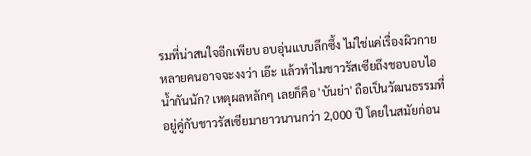รมที่น่าสนใจอีกเพียบ อบอุ่นแบบลึกซึ้ง ไม่ใช่แค่เรื่องผิวกาย หลายคนอาจจะงงว่า เอ๊ะ แล้วทำไมชาวรัสเซียถึงชอบอบไอน้ำกันนัก? เหตุผลหลักๆ เลยก็คือ 'บันย่า' ถือเป็นวัฒนธรรมที่อยู่คู่กับชาวรัสเซียมายาวนานกว่า 2,000 ปี โดยในสมัยก่อน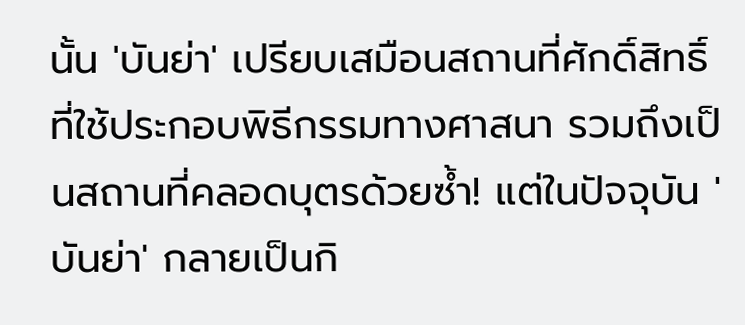นั้น 'บันย่า' เปรียบเสมือนสถานที่ศักดิ์สิทธิ์ที่ใช้ประกอบพิธีกรรมทางศาสนา รวมถึงเป็นสถานที่คลอดบุตรด้วยซ้ำ! แต่ในปัจจุบัน 'บันย่า' กลายเป็นกิ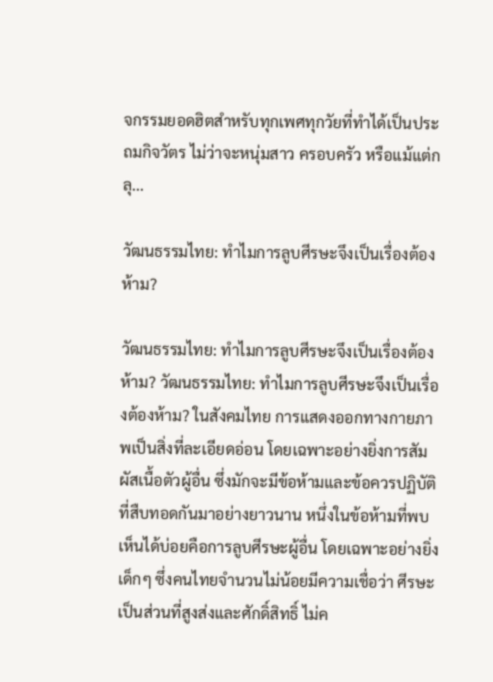จกรรมยอดฮิตสำหรับทุกเพศทุกวัยที่ทำได้เป็นประถมกิจวัตร ไม่ว่าจะหนุ่มสาว ครอบครัว หรือแม้แต่กลุ...

วัฒนธรรมไทย: ทำไมการลูบศีรษะจึงเป็นเรื่องต้องห้าม?

วัฒนธรรมไทย: ทำไมการลูบศีรษะจึงเป็นเรื่องต้องห้าม? วัฒนธรรมไทย: ทำไมการลูบศีรษะจึงเป็นเรื่องต้องห้าม? ในสังคมไทย การแสดงออกทางกายภาพเป็นสิ่งที่ละเอียดอ่อน โดยเฉพาะอย่างยิ่งการสัมผัสเนื้อตัวผู้อื่น ซึ่งมักจะมีข้อห้ามและข้อควรปฏิบัติที่สืบทอดกันมาอย่างยาวนาน หนึ่งในข้อห้ามที่พบเห็นได้บ่อยคือการลูบศีรษะผู้อื่น โดยเฉพาะอย่างยิ่งเด็กๆ ซึ่งคนไทยจำนวนไม่น้อยมีความเชื่อว่า ศีรษะเป็นส่วนที่สูงส่งและศักดิ์สิทธิ์ ไม่ค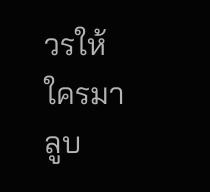วรให้ใครมาลูบ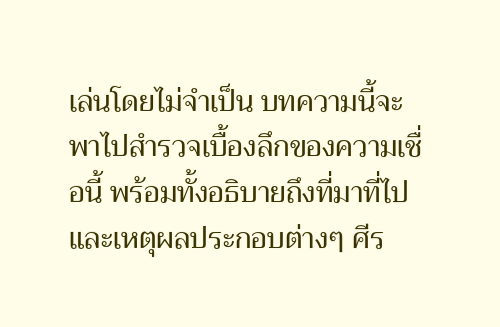เล่นโดยไม่จำเป็น บทความนี้จะพาไปสำรวจเบื้องลึกของความเชื่อนี้ พร้อมทั้งอธิบายถึงที่มาที่ไป และเหตุผลประกอบต่างๆ ศีร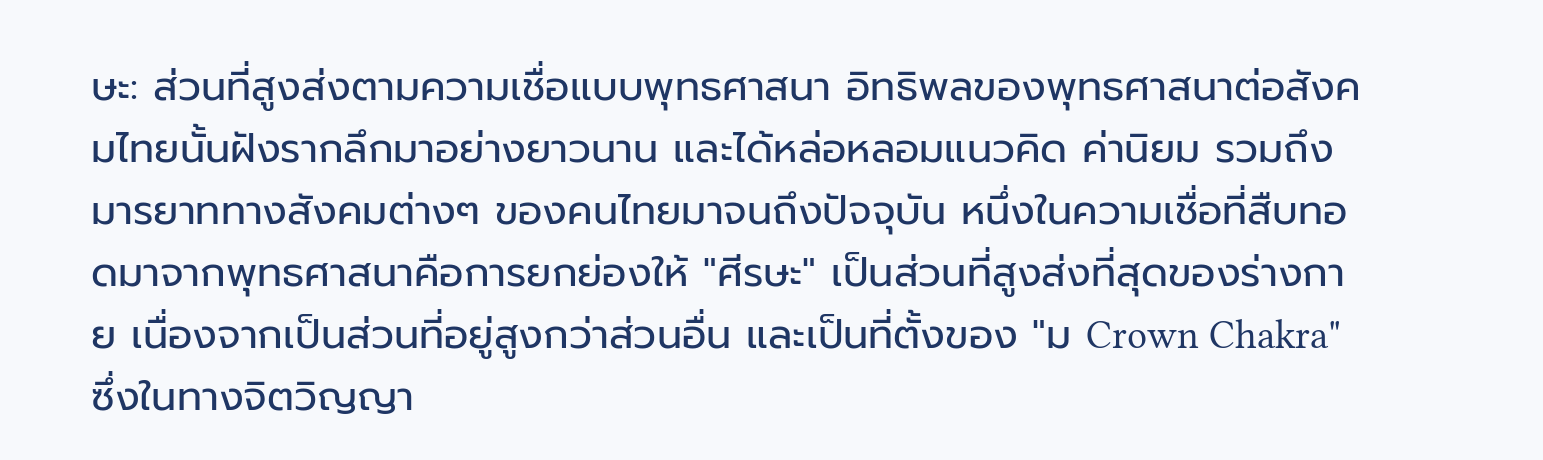ษะ: ส่วนที่สูงส่งตามความเชื่อแบบพุทธศาสนา อิทธิพลของพุทธศาสนาต่อสังคมไทยนั้นฝังรากลึกมาอย่างยาวนาน และได้หล่อหลอมแนวคิด ค่านิยม รวมถึงมารยาททางสังคมต่างๆ ของคนไทยมาจนถึงปัจจุบัน หนึ่งในความเชื่อที่สืบทอดมาจากพุทธศาสนาคือการยกย่องให้ "ศีรษะ" เป็นส่วนที่สูงส่งที่สุดของร่างกาย เนื่องจากเป็นส่วนที่อยู่สูงกว่าส่วนอื่น และเป็นที่ตั้งของ "ม Crown Chakra" ซึ่งในทางจิตวิญญา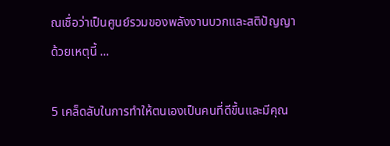ณเชื่อว่าเป็นศูนย์รวมของพลังงานบวกและสติปัญญา ด้วยเหตุนี้ ...

5 เคล็ดลับในการทำให้ตนเองเป็นคนที่ดีขึ้นและมีคุณ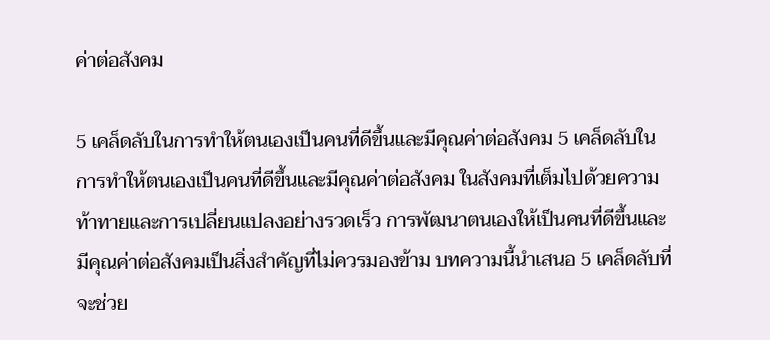ค่าต่อสังคม

5 เคล็ดลับในการทำให้ตนเองเป็นคนที่ดีขึ้นและมีคุณค่าต่อสังคม 5 เคล็ดลับในการทำให้ตนเองเป็นคนที่ดีขึ้นและมีคุณค่าต่อสังคม ในสังคมที่เต็มไปด้วยความท้าทายและการเปลี่ยนแปลงอย่างรวดเร็ว การพัฒนาตนเองให้เป็นคนที่ดีขึ้นและมีคุณค่าต่อสังคมเป็นสิ่งสำคัญที่ไม่ควรมองข้าม บทความนี้นำเสนอ 5 เคล็ดลับที่จะช่วย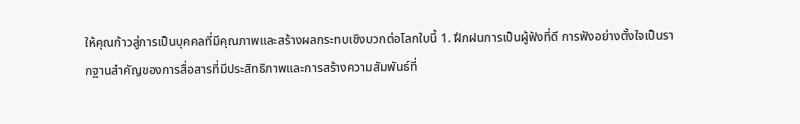ให้คุณก้าวสู่การเป็นบุคคลที่มีคุณภาพและสร้างผลกระทบเชิงบวกต่อโลกใบนี้ 1. ฝึกฝนการเป็นผู้ฟังที่ดี การฟังอย่างตั้งใจเป็นรากฐานสำคัญของการสื่อสารที่มีประสิทธิภาพและการสร้างความสัมพันธ์ที่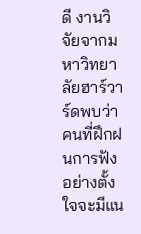ดี งานวิจัยจากมหาวิทยาลัยฮาร์วาร์ดพบว่า คนที่ฝึกฝนการฟังอย่างตั้งใจจะมีแน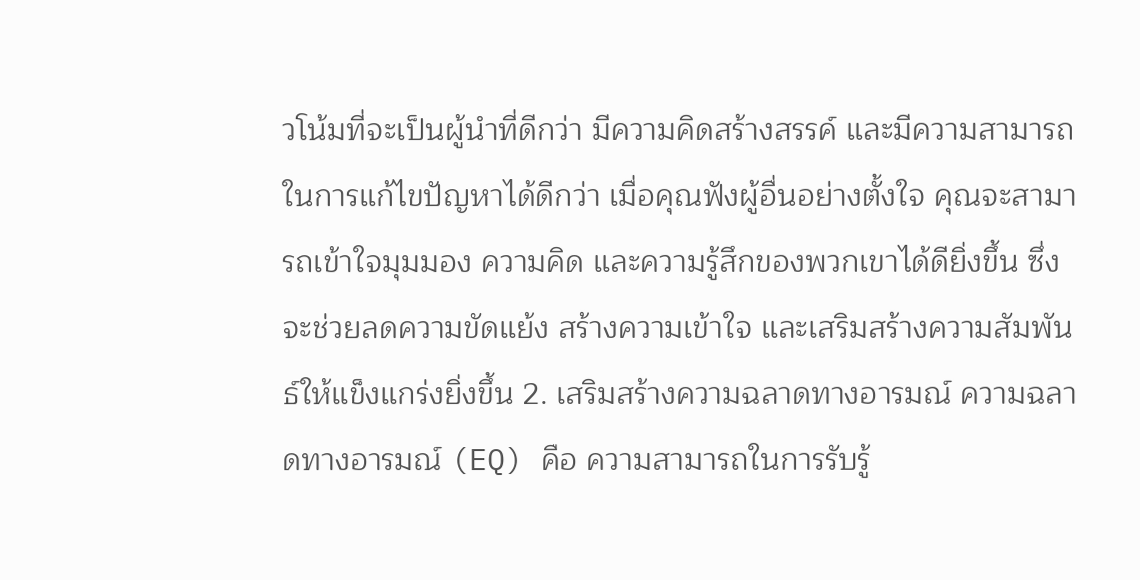วโน้มที่จะเป็นผู้นำที่ดีกว่า มีความคิดสร้างสรรค์ และมีความสามารถในการแก้ไขปัญหาได้ดีกว่า เมื่อคุณฟังผู้อื่นอย่างตั้งใจ คุณจะสามารถเข้าใจมุมมอง ความคิด และความรู้สึกของพวกเขาได้ดียิ่งขึ้น ซึ่งจะช่วยลดความขัดแย้ง สร้างความเข้าใจ และเสริมสร้างความสัมพันธ์ให้แข็งแกร่งยิ่งขึ้น 2. เสริมสร้างความฉลาดทางอารมณ์ ความฉลาดทางอารมณ์ (EQ) คือ ความสามารถในการรับรู้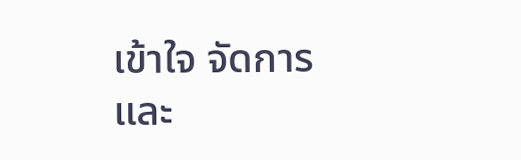เข้าใจ จัดการ และ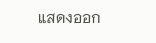แสดงออก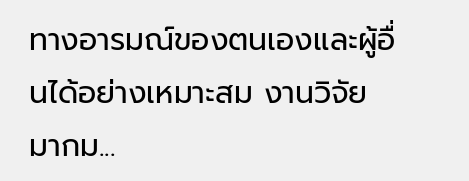ทางอารมณ์ของตนเองและผู้อื่นได้อย่างเหมาะสม งานวิจัยมากม...